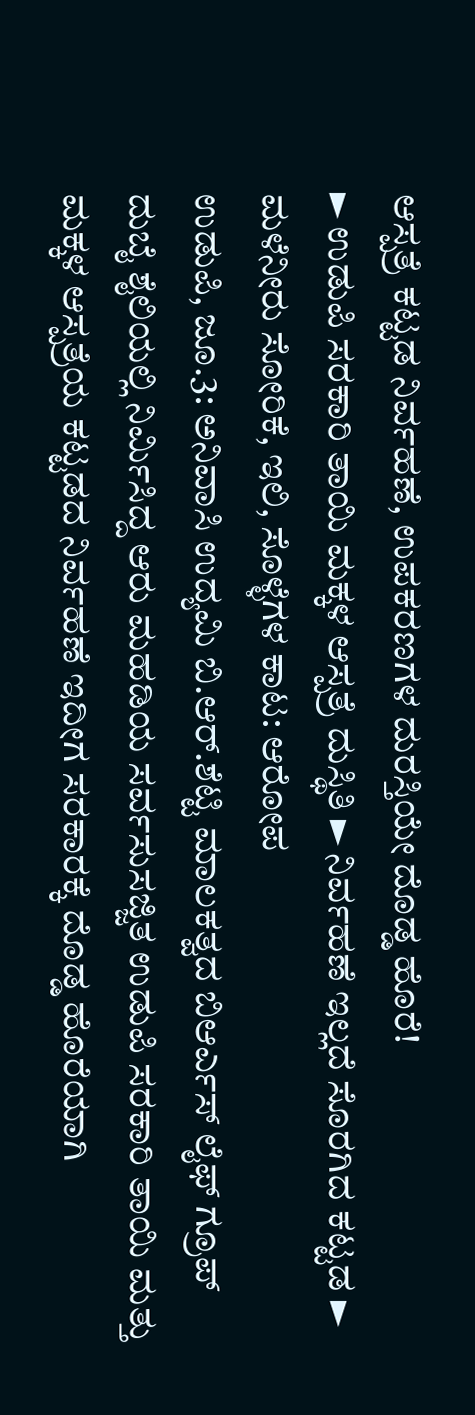ಆಸ್ಪತ್ರೆ ಕಟ್ಟಡ ನಿರ್ವಹಣೆ, ಉಪಕರಣಗಳ ದುರಸ್ತಿಯೇ ದೊಡ್ಡ ಹೊರೆ!
► ಉಡುಪಿ ಸರಕಾರಿ ತಾಯಿ ಮಕ್ಕಳ ಆಸ್ಪತ್ರೆ ದುಸ್ಥಿತಿ ► ನಿರ್ವಹಣೆ ಇಲ್ಲದೆ ಸೊರಗಿದ ಕಟ್ಟಡ ► ಮಳೆನೀರು ಸೋರಿಕೆ, ಇಲಿ, ಸೊಳ್ಳೆಗಳ ಕಾಟ: ಆರೋಪ
ಉಡುಪಿ, ಜೂ.3: ಅನಿವಾಸಿ ಉದ್ಯಮಿ ಬಿ.ಆರ್.ಶೆಟ್ಟಿ ಮಾಲಕತ್ವದ ಬಿಆರ್ಎಸ್ ಲೈಫ್ ಗ್ರೂಪ್ ದುಬೈ ಶೈಲಿಯಲ್ಲಿ ನಿರ್ಮಿಸಿದ್ದ ಆರು ಮಹಡಿಯ ಸರ್ವಸುಸಜ್ಜಿತ ಉಡುಪಿ ಸರಕಾರಿ ತಾಯಿ ಮತ್ತು ಮಕ್ಕಳ ಆಸ್ಪತ್ರೆಯ ಕಟ್ಟಡದ ನಿರ್ವಹಣೆ ಇದೀಗ ಸರಕಾರಕ್ಕೆ ದೊಡ್ಡ ಹೊರೆಯಾಗಿ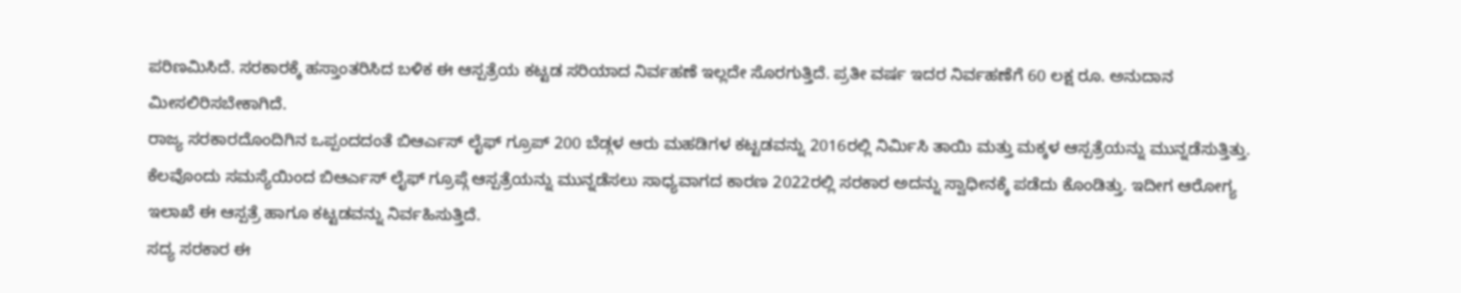ಪರಿಣಮಿಸಿದೆ. ಸರಕಾರಕ್ಕೆ ಹಸ್ತಾಂತರಿಸಿದ ಬಳಿಕ ಈ ಆಸ್ಪತ್ರೆಯ ಕಟ್ಟಡ ಸರಿಯಾದ ನಿರ್ವಹಣೆ ಇಲ್ಲದೇ ಸೊರಗುತ್ತಿದೆ. ಪ್ರತೀ ವರ್ಷ ಇದರ ನಿರ್ವಹಣೆಗೆ 60 ಲಕ್ಷ ರೂ. ಅನುದಾನ ಮೀಸಲಿರಿಸಬೇಕಾಗಿದೆ.
ರಾಜ್ಯ ಸರಕಾರದೊಂದಿಗಿನ ಒಪ್ಪಂದದಂತೆ ಬಿಆರ್ಎಸ್ ಲೈಫ್ ಗ್ರೂಪ್ 200 ಬೆಡ್ಗಳ ಆರು ಮಹಡಿಗಳ ಕಟ್ಟಡವನ್ನು 2016ರಲ್ಲಿ ನಿರ್ಮಿಸಿ ತಾಯಿ ಮತ್ತು ಮಕ್ಕಳ ಆಸ್ಪತ್ರೆಯನ್ನು ಮುನ್ನಡೆಸುತ್ತಿತ್ತು. ಕೆಲವೊಂದು ಸಮಸ್ಯೆಯಿಂದ ಬಿಆರ್ಎಸ್ ಲೈಫ್ ಗ್ರೂಪ್ಗೆ ಆಸ್ಪತ್ರೆಯನ್ನು ಮುನ್ನಡೆಸಲು ಸಾಧ್ಯವಾಗದ ಕಾರಣ 2022ರಲ್ಲಿ ಸರಕಾರ ಅದನ್ನು ಸ್ವಾಧೀನಕ್ಕೆ ಪಡೆದು ಕೊಂಡಿತ್ತು. ಇದೀಗ ಆರೋಗ್ಯ ಇಲಾಖೆ ಈ ಆಸ್ಪತ್ರೆ ಹಾಗೂ ಕಟ್ಟಡವನ್ನು ನಿರ್ವಹಿಸುತ್ತಿದೆ.
ಸದ್ಯ ಸರಕಾರ ಈ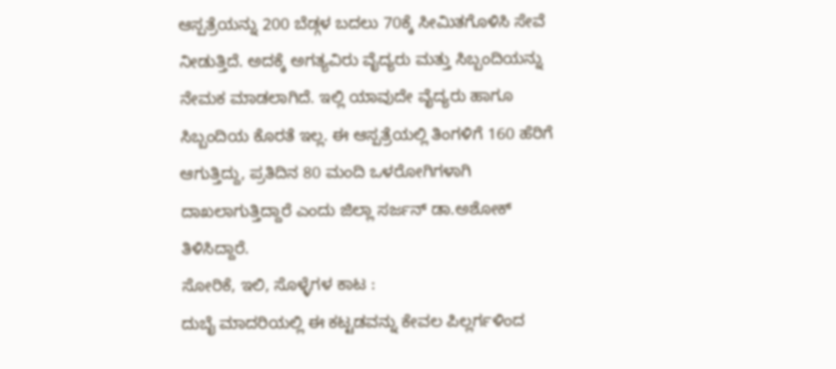ಆಸ್ಪತ್ರೆಯನ್ನು 200 ಬೆಡ್ಗಳ ಬದಲು 70ಕ್ಕೆ ಸೀಮಿತಗೊಳಿಸಿ ಸೇವೆ ನೀಡುತ್ತಿದೆ. ಅದಕ್ಕೆ ಅಗತ್ಯವಿರು ವೈದ್ಯರು ಮತ್ತು ಸಿಬ್ಬಂದಿಯನ್ನು ನೇಮಕ ಮಾಡಲಾಗಿದೆ. ಇಲ್ಲಿ ಯಾವುದೇ ವೈದ್ಯರು ಹಾಗೂ ಸಿಬ್ಬಂದಿಯ ಕೊರತೆ ಇಲ್ಲ. ಈ ಆಸ್ಪತ್ರೆಯಲ್ಲಿ ತಿಂಗಳಿಗೆ 160 ಹೆರಿಗೆ ಆಗುತ್ತಿದ್ದು, ಪ್ರತಿದಿನ 80 ಮಂದಿ ಒಳರೋಗಿಗಳಾಗಿ ದಾಖಲಾಗುತ್ತಿದ್ದಾರೆ ಎಂದು ಜಿಲ್ಲಾ ಸರ್ಜನ್ ಡಾ.ಅಶೋಕ್ ತಿಳಿಸಿದ್ದಾರೆ.
ಸೋರಿಕೆ, ಇಲಿ, ಸೊಳ್ಳೆಗಳ ಕಾಟ :
ದುಬೈ ಮಾದರಿಯಲ್ಲಿ ಈ ಕಟ್ಟಡವನ್ನು ಕೇವಲ ಪಿಲ್ಲರ್ಗಳಿಂದ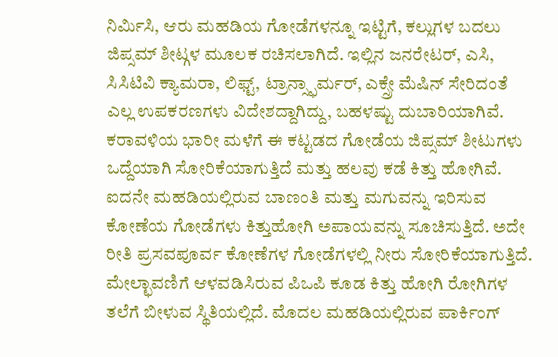ನಿರ್ಮಿಸಿ, ಆರು ಮಹಡಿಯ ಗೋಡೆಗಳನ್ನೂ ಇಟ್ಟಿಗೆ, ಕಲ್ಲುಗಳ ಬದಲು ಜಿಪ್ಸಮ್ ಶೀಟ್ಗಳ ಮೂಲಕ ರಚಿಸಲಾಗಿದೆ. ಇಲ್ಲಿನ ಜನರೇಟರ್, ಎಸಿ, ಸಿಸಿಟಿವಿ ಕ್ಯಾಮರಾ, ಲಿಫ್ಟ್, ಟ್ರಾನ್ಸ್ಫಾರ್ಮರ್, ಎಕ್ಸ್ರೇ ಮೆಷಿನ್ ಸೇರಿದಂತೆ ಎಲ್ಲ ಉಪಕರಣಗಳು ವಿದೇಶದ್ದಾಗಿದ್ದು, ಬಹಳಷ್ಟು ದುಬಾರಿಯಾಗಿವೆ.
ಕರಾವಳಿಯ ಭಾರೀ ಮಳೆಗೆ ಈ ಕಟ್ಟಡದ ಗೋಡೆಯ ಜಿಪ್ಸಮ್ ಶೀಟುಗಳು ಒದ್ದೆಯಾಗಿ ಸೋರಿಕೆಯಾಗುತ್ತಿದೆ ಮತ್ತು ಹಲವು ಕಡೆ ಕಿತ್ತು ಹೋಗಿವೆ. ಐದನೇ ಮಹಡಿಯಲ್ಲಿರುವ ಬಾಣಂತಿ ಮತ್ತು ಮಗುವನ್ನು ಇರಿಸುವ ಕೋಣೆಯ ಗೋಡೆಗಳು ಕಿತ್ತುಹೋಗಿ ಅಪಾಯವನ್ನು ಸೂಚಿಸುತ್ತಿದೆ. ಅದೇ ರೀತಿ ಪ್ರಸವಪೂರ್ವ ಕೋಣೆಗಳ ಗೋಡೆಗಳಲ್ಲಿ ನೀರು ಸೋರಿಕೆಯಾಗುತ್ತಿದೆ.
ಮೇಲ್ಛಾವಣಿಗೆ ಆಳವಡಿಸಿರುವ ಪಿಒಪಿ ಕೂಡ ಕಿತ್ತು ಹೋಗಿ ರೋಗಿಗಳ ತಲೆಗೆ ಬೀಳುವ ಸ್ಥಿತಿಯಲ್ಲಿದೆ. ಮೊದಲ ಮಹಡಿಯಲ್ಲಿರುವ ಪಾರ್ಕಿಂಗ್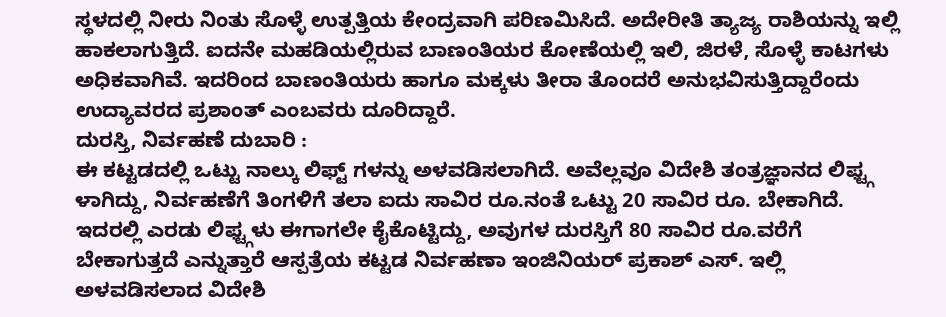ಸ್ಥಳದಲ್ಲಿ ನೀರು ನಿಂತು ಸೊಳ್ಳೆ ಉತ್ಪತ್ತಿಯ ಕೇಂದ್ರವಾಗಿ ಪರಿಣಮಿಸಿದೆ. ಅದೇರೀತಿ ತ್ಯಾಜ್ಯ ರಾಶಿಯನ್ನು ಇಲ್ಲಿ ಹಾಕಲಾಗುತ್ತಿದೆ. ಐದನೇ ಮಹಡಿಯಲ್ಲಿರುವ ಬಾಣಂತಿಯರ ಕೋಣೆಯಲ್ಲಿ ಇಲಿ, ಜಿರಳೆ, ಸೊಳ್ಳೆ ಕಾಟಗಳು ಅಧಿಕವಾಗಿವೆ. ಇದರಿಂದ ಬಾಣಂತಿಯರು ಹಾಗೂ ಮಕ್ಕಳು ತೀರಾ ತೊಂದರೆ ಅನುಭವಿಸುತ್ತಿದ್ದಾರೆಂದು ಉದ್ಯಾವರದ ಪ್ರಶಾಂತ್ ಎಂಬವರು ದೂರಿದ್ದಾರೆ.
ದುರಸ್ತಿ, ನಿರ್ವಹಣೆ ದುಬಾರಿ :
ಈ ಕಟ್ಟಡದಲ್ಲಿ ಒಟ್ಟು ನಾಲ್ಕು ಲಿಫ್ಟ್ ಗಳನ್ನು ಅಳವಡಿಸಲಾಗಿದೆ. ಅವೆಲ್ಲವೂ ವಿದೇಶಿ ತಂತ್ರಜ್ಞಾನದ ಲಿಫ್ಟ್ಗ ಳಾಗಿದ್ದು, ನಿರ್ವಹಣೆಗೆ ತಿಂಗಳಿಗೆ ತಲಾ ಐದು ಸಾವಿರ ರೂ.ನಂತೆ ಒಟ್ಟು 20 ಸಾವಿರ ರೂ. ಬೇಕಾಗಿದೆ. ಇದರಲ್ಲಿ ಎರಡು ಲಿಫ್ಟ್ಗಳು ಈಗಾಗಲೇ ಕೈಕೊಟ್ಟಿದ್ದು, ಅವುಗಳ ದುರಸ್ತಿಗೆ 80 ಸಾವಿರ ರೂ.ವರೆಗೆ ಬೇಕಾಗುತ್ತದೆ ಎನ್ನುತ್ತಾರೆ ಆಸ್ಪತ್ರೆಯ ಕಟ್ಟಡ ನಿರ್ವಹಣಾ ಇಂಜಿನಿಯರ್ ಪ್ರಕಾಶ್ ಎಸ್. ಇಲ್ಲಿ ಅಳವಡಿಸಲಾದ ವಿದೇಶಿ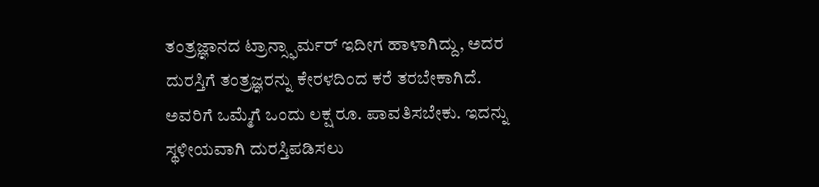ತಂತ್ರಜ್ಞಾನದ ಟ್ರಾನ್ಸ್ಫಾರ್ಮರ್ ಇದೀಗ ಹಾಳಾಗಿದ್ದು, ಅದರ ದುರಸ್ತಿಗೆ ತಂತ್ರಜ್ಞರನ್ನು ಕೇರಳದಿಂದ ಕರೆ ತರಬೇಕಾಗಿದೆ. ಅವರಿಗೆ ಒಮ್ಮೆಗೆ ಒಂದು ಲಕ್ಷ ರೂ. ಪಾವತಿಸಬೇಕು. ಇದನ್ನು ಸ್ಥಳೀಯವಾಗಿ ದುರಸ್ತಿಪಡಿಸಲು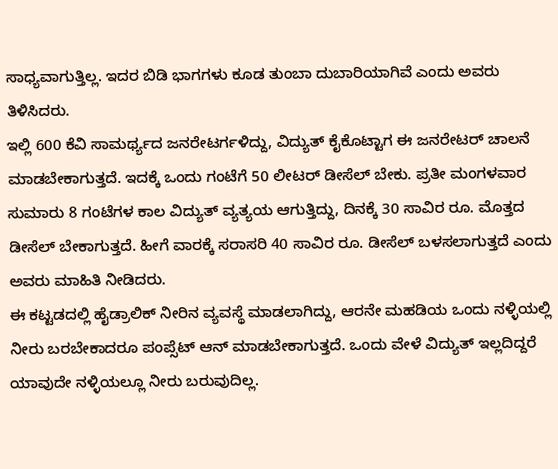ಸಾಧ್ಯವಾಗುತ್ತಿಲ್ಲ. ಇದರ ಬಿಡಿ ಭಾಗಗಳು ಕೂಡ ತುಂಬಾ ದುಬಾರಿಯಾಗಿವೆ ಎಂದು ಅವರು ತಿಳಿಸಿದರು.
ಇಲ್ಲಿ 600 ಕೆವಿ ಸಾಮರ್ಥ್ಯದ ಜನರೇಟರ್ಗಳಿದ್ದು, ವಿದ್ಯುತ್ ಕೈಕೊಟ್ಟಾಗ ಈ ಜನರೇಟರ್ ಚಾಲನೆ ಮಾಡಬೇಕಾಗುತ್ತದೆ. ಇದಕ್ಕೆ ಒಂದು ಗಂಟೆಗೆ 50 ಲೀಟರ್ ಡೀಸೆಲ್ ಬೇಕು. ಪ್ರತೀ ಮಂಗಳವಾರ ಸುಮಾರು 8 ಗಂಟೆಗಳ ಕಾಲ ವಿದ್ಯುತ್ ವ್ಯತ್ಯಯ ಆಗುತ್ತಿದ್ದು, ದಿನಕ್ಕೆ 30 ಸಾವಿರ ರೂ. ಮೊತ್ತದ ಡೀಸೆಲ್ ಬೇಕಾಗುತ್ತದೆ. ಹೀಗೆ ವಾರಕ್ಕೆ ಸರಾಸರಿ 40 ಸಾವಿರ ರೂ. ಡೀಸೆಲ್ ಬಳಸಲಾಗುತ್ತದೆ ಎಂದು ಅವರು ಮಾಹಿತಿ ನೀಡಿದರು.
ಈ ಕಟ್ಟಡದಲ್ಲಿ ಹೈಡ್ರಾಲಿಕ್ ನೀರಿನ ವ್ಯವಸ್ಥೆ ಮಾಡಲಾಗಿದ್ದು, ಆರನೇ ಮಹಡಿಯ ಒಂದು ನಳ್ಳಿಯಲ್ಲಿ ನೀರು ಬರಬೇಕಾದರೂ ಪಂಪ್ಸೆಟ್ ಆನ್ ಮಾಡಬೇಕಾಗುತ್ತದೆ. ಒಂದು ವೇಳೆ ವಿದ್ಯುತ್ ಇಲ್ಲದಿದ್ದರೆ ಯಾವುದೇ ನಳ್ಳಿಯಲ್ಲೂ ನೀರು ಬರುವುದಿಲ್ಲ.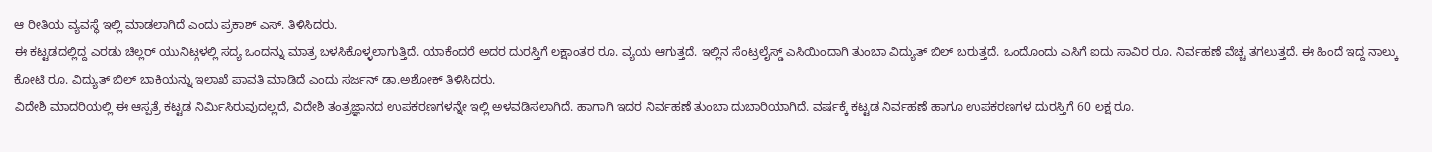ಆ ರೀತಿಯ ವ್ಯವಸ್ಥೆ ಇಲ್ಲಿ ಮಾಡಲಾಗಿದೆ ಎಂದು ಪ್ರಕಾಶ್ ಎಸ್. ತಿಳಿಸಿದರು.
ಈ ಕಟ್ಟಡದಲ್ಲಿದ್ದ ಎರಡು ಚಿಲ್ಲರ್ ಯುನಿಟ್ಗಳಲ್ಲಿ ಸದ್ಯ ಒಂದನ್ನು ಮಾತ್ರ ಬಳಸಿಕೊಳ್ಳಲಾಗುತ್ತಿದೆ. ಯಾಕೆಂದರೆ ಅದರ ದುರಸ್ತಿಗೆ ಲಕ್ಷಾಂತರ ರೂ. ವ್ಯಯ ಆಗುತ್ತದೆ. ಇಲ್ಲಿನ ಸೆಂಟ್ರಲೈಸ್ಡ್ ಎಸಿಯಿಂದಾಗಿ ತುಂಬಾ ವಿದ್ಯುತ್ ಬಿಲ್ ಬರುತ್ತದೆ. ಒಂದೊಂದು ಎಸಿಗೆ ಐದು ಸಾವಿರ ರೂ. ನಿರ್ವಹಣೆ ವೆಚ್ಚ ತಗಲುತ್ತದೆ. ಈ ಹಿಂದೆ ಇದ್ದ ನಾಲ್ಕು ಕೋಟಿ ರೂ. ವಿದ್ಯುತ್ ಬಿಲ್ ಬಾಕಿಯನ್ನು ಇಲಾಖೆ ಪಾವತಿ ಮಾಡಿದೆ ಎಂದು ಸರ್ಜನ್ ಡಾ.ಅಶೋಕ್ ತಿಳಿಸಿದರು.
ವಿದೇಶಿ ಮಾದರಿಯಲ್ಲಿ ಈ ಆಸ್ಪತ್ರೆ ಕಟ್ಟಡ ನಿರ್ಮಿಸಿರುವುದಲ್ಲದೆ, ವಿದೇಶಿ ತಂತ್ರಜ್ಞಾನದ ಉಪಕರಣಗಳನ್ನೇ ಇಲ್ಲಿ ಅಳವಡಿಸಲಾಗಿದೆ. ಹಾಗಾಗಿ ಇದರ ನಿರ್ವಹಣೆ ತುಂಬಾ ದುಬಾರಿಯಾಗಿದೆ. ವರ್ಷಕ್ಕೆ ಕಟ್ಟಡ ನಿರ್ವಹಣೆ ಹಾಗೂ ಉಪಕರಣಗಳ ದುರಸ್ತಿಗೆ 60 ಲಕ್ಷ ರೂ.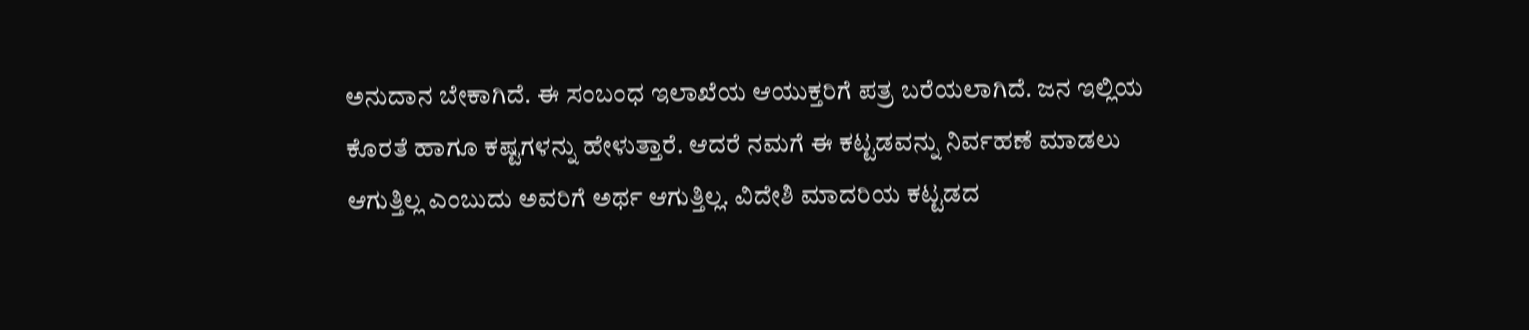ಅನುದಾನ ಬೇಕಾಗಿದೆ. ಈ ಸಂಬಂಧ ಇಲಾಖೆಯ ಆಯುಕ್ತರಿಗೆ ಪತ್ರ ಬರೆಯಲಾಗಿದೆ. ಜನ ಇಲ್ಲಿಯ ಕೊರತೆ ಹಾಗೂ ಕಷ್ಟಗಳನ್ನು ಹೇಳುತ್ತಾರೆ. ಆದರೆ ನಮಗೆ ಈ ಕಟ್ಟಡವನ್ನು ನಿರ್ವಹಣೆ ಮಾಡಲು ಆಗುತ್ತಿಲ್ಲ ಎಂಬುದು ಅವರಿಗೆ ಅರ್ಥ ಆಗುತ್ತಿಲ್ಲ. ವಿದೇಶಿ ಮಾದರಿಯ ಕಟ್ಟಡದ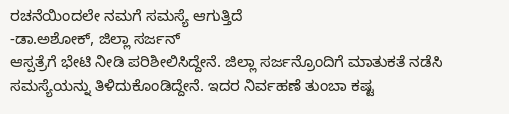ರಚನೆಯಿಂದಲೇ ನಮಗೆ ಸಮಸ್ಯೆ ಆಗುತ್ತಿದೆ
-ಡಾ.ಅಶೋಕ್, ಜಿಲ್ಲಾ ಸರ್ಜನ್
ಆಸ್ಪತ್ರೆಗೆ ಭೇಟಿ ನೀಡಿ ಪರಿಶೀಲಿಸಿದ್ದೇನೆ. ಜಿಲ್ಲಾ ಸರ್ಜನ್ರೊಂದಿಗೆ ಮಾತುಕತೆ ನಡೆಸಿ ಸಮಸ್ಯೆಯನ್ನು ತಿಳಿದುಕೊಂಡಿದ್ದೇನೆ. ಇದರ ನಿರ್ವಹಣೆ ತುಂಬಾ ಕಷ್ಟ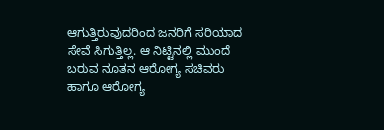ಆಗುತ್ತಿರುವುದರಿಂದ ಜನರಿಗೆ ಸರಿಯಾದ ಸೇವೆ ಸಿಗುತ್ತಿಲ್ಲ. ಆ ನಿಟ್ಟಿನಲ್ಲಿ ಮುಂದೆ ಬರುವ ನೂತನ ಆರೋಗ್ಯ ಸಚಿವರು ಹಾಗೂ ಆರೋಗ್ಯ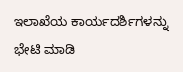ಇಲಾಖೆಯ ಕಾರ್ಯದರ್ಶಿಗಳನ್ನು ಭೇಟಿ ಮಾಡಿ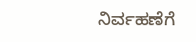ನಿರ್ವಹಣೆಗೆ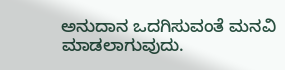ಅನುದಾನ ಒದಗಿಸುವಂತೆ ಮನವಿ ಮಾಡಲಾಗುವುದು.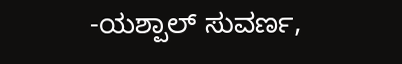-ಯಶ್ಪಾಲ್ ಸುವರ್ಣ,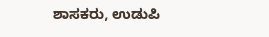ಶಾಸಕರು, ಉಡುಪಿ